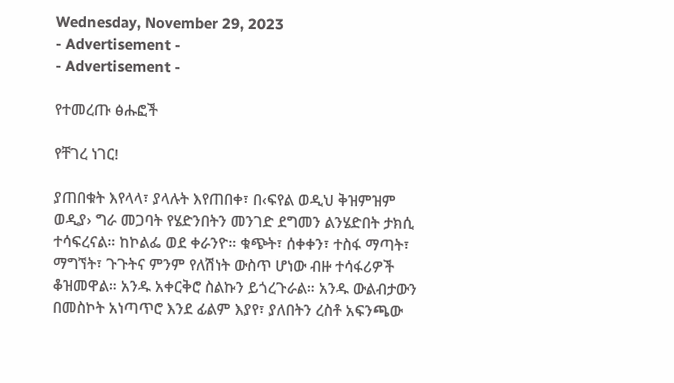Wednesday, November 29, 2023
- Advertisement -
- Advertisement -

የተመረጡ ፅሑፎች

የቸገረ ነገር!

ያጠበቁት እየላላ፣ ያላሉት እየጠበቀ፣ በ‹ፍየል ወዲህ ቅዝምዝም ወዲያ› ግራ መጋባት የሄድንበትን መንገድ ደግመን ልንሄድበት ታክሲ ተሳፍረናል። ከኮልፌ ወደ ቀራንዮ። ቁጭት፣ ሰቀቀን፣ ተስፋ ማጣት፣ ማግኘት፣ ጉጉትና ምንም የለሽነት ውስጥ ሆነው ብዙ ተሳፋሪዎች ቆዝመዋል። አንዱ አቀርቅሮ ስልኩን ይጎረጉራል። አንዱ ውልብታውን በመስኮት አነጣጥሮ እንደ ፊልም እያየ፣ ያለበትን ረስቶ አፍንጫው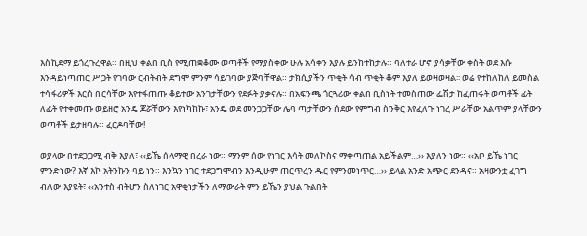እስኪደማ ይጎረጉረዋል። በዚህ ቀልበ ቢስ የሚጠቋቆሙ ወጣቶች የማያስቀው ሁሉ አሳቀን እያሉ ይንከተከታሉ። ባለተራ ሆኖ ያሳቃቸው ቀስት ወደ እሱ እንዳይነጣጠር ሥጋት የገባው ርብትብት ደግሞ ምንም ሳይገባው ያጅባቸዋል። ታክሲያችን ጥቂት ሳብ ጥቂት ቆም እያለ ይወዛወዛል፡፡ ወሬ የተከለከለ ይመስል ተሳፋሪዎች እርስ በርሳቸው እየተፋጠጡ ቆይተው አንገታቸውን የደፉት ያቃናሉ። በአፍንጫ ጎርጓሪው ቀልበ ቢስነት ተመስጠው ፌሽታ ከፈጠሩት ወጣቶች ፊት ለፊት የተቀመጡ ወይዘሮ አንዴ ጆሯቸውን እየነካከኩ፣ አንዴ ወደ መንጋጋቸው ሌባ ጣታቸውን ሰደው የምግብ ስንቅር እየፈለጉ ነገረ ሥራቸው አልጥም ያላቸውን ወጣቶች ይታዘባሉ። ፈርዶባቸው!

ወያላው በተደጋጋሚ ብቅ እያለ፣ ‹‹ይኼ ሰላማዊ በረራ ነው። ማንም ሰው የነገር እሳት መለኮስና ማቀጣጠል አይችልም…›› እያለን ነው። ‹‹አቦ ይኼ ነገር ምንድነው? እኛ እኮ አትንኩን ባይ ነን። እንኳን ነገር ተደጋግሞብን እንዲሁም ጠርጥረን ዱር የምንመነጥር…›› ይላል አንድ አጭር ደንዳና። አዛውንቷ ፈገግ ብለው እያዩት፣ ‹‹አንተስ ብትሆን ስለነገር አዋቂነታችን ለማውራት ምን ይኼን ያህል ጉልበት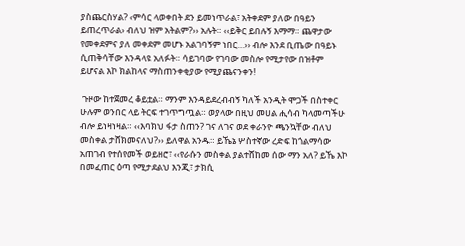ያስጨርስሃል? ‹ምሳር ላወቀበት ደን ይመነጥራል፣ አትቀደም ያለው በዓይን ይጠረጥራል› ብለህ ዝም አትልም?›› አሉት። ‹‹ይቅር ይበሉኝ እማማ። ጨዋታው የመቀደምና ያለ መቀደም መሆኑ አልገባኝም ነበር…›› ብሎ እንደ ቢጤው በዓይኑ ሲጠቅሳቸው እንዳላዩ አለፉት። ሳይገባው የገባው መስሎ የሚታየው በዝቶም ይሆናል እኮ ክልከላና ማስጠንቀቂያው የሚያጨናንቀን!

 ጉዞው ከተጀመረ ቆይቷል። ማንም እንዳይደረብብኝ ካለች አንዲት ሞጋች በስተቀር ሁሉም ወንበር ላይ ትርፍ ተገጥግጧል። ወያላው በዚህ መሀል ሒሳብ ካላመጣችሁ ብሎ ይነዛነዛል። ‹‹እባክህ ፋታ ስጠን? ገና ለገና ወደ ቀራንዮ ጫንኳቸው ብለህ መስቀል ታሸክመናለህ?›› ይለዋል አንዱ። ይኼኔ ሦስተኛው ረድፍ ከጎልማሳው አጠገብ የተሰየመች ወይዘሮ፣ ‹‹የራሱን መስቀል ያልተሸከመ ሰው ማን አለ? ይኼ እኮ በመፈጠር ዕጣ የሚታደልህ እንጂ፣ ታክሲ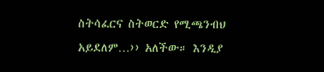ስትሳፈርና ስትወርድ የሚጫንብህ አይደለም…›› አለችው። እንዲያ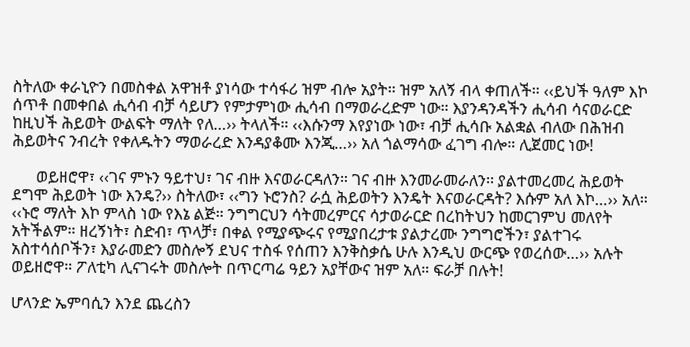ስትለው ቀራኒዮን በመስቀል አዋዝቶ ያነሳው ተሳፋሪ ዝም ብሎ አያት። ዝም አለኝ ብላ ቀጠለች። ‹‹ይህች ዓለም እኮ ሰጥቶ በመቀበል ሒሳብ ብቻ ሳይሆን የምታምነው ሒሳብ በማወራረድም ነው። እያንዳንዳችን ሒሳብ ሳናወራርድ ከዚህች ሕይወት ውልፍት ማለት የለ…›› ትላለች። ‹‹እሱንማ እየያነው ነው፣ ብቻ ሒሳቡ አልቋል ብለው በሕዝብ ሕይወትና ንብረት የቀለዱትን ማወራረድ እንዳያቆሙ እንጂ…›› አለ ጎልማሳው ፈገግ ብሎ። ሊጀመር ነው!

      ወይዘሮዋ፣ ‹‹ገና ምኑን ዓይተህ፣ ገና ብዙ እናወራርዳለን። ገና ብዙ እንመራመራለን፡፡ ያልተመረመረ ሕይወት ደግሞ ሕይወት ነው እንዴ?›› ስትለው፣ ‹‹ግን ኑሮንስ? ራሷ ሕይወትን እንዴት እናወራርዳት? እሱም አለ እኮ…›› አለ። ‹‹ኑሮ ማለት እኮ ምላስ ነው የእኔ ልጅ። ንግግርህን ሳትመረምርና ሳታወራርድ በረከትህን ከመርገምህ መለየት አትችልም። ዘረኝነት፣ ስድብ፣ ጥላቻ፣ በቀል የሚያጭሩና የሚያበረታቱ ያልታረሙ ንግግሮችን፣ ያልተገሩ አስተሳሰቦችን፣ እያራመድን መስሎኝ ደህና ተስፋ የሰጠን እንቅስቃሴ ሁሉ እንዲህ ውርጭ የወረሰው…›› አሉት ወይዘሮዋ። ፖለቲካ ሊናገሩት መስሎት በጥርጣሬ ዓይን አያቸውና ዝም አለ። ፍራቻ በሉት!

ሆላንድ ኤምባሲን እንደ ጨረስን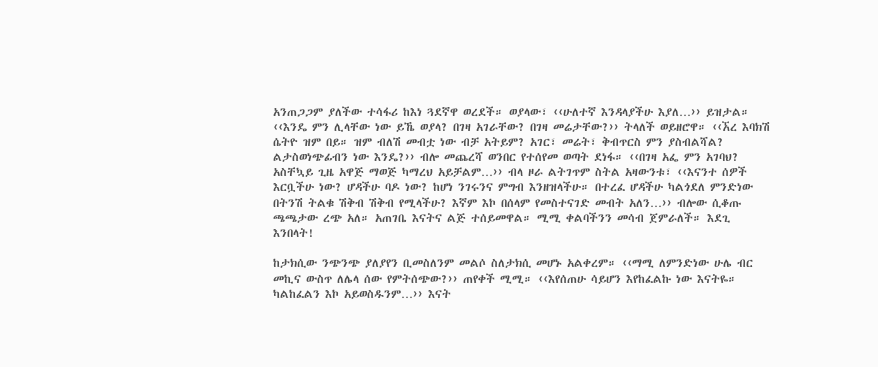አንጠጋጋም ያለችው ተሳፋሪ ከእነ ጓደኛዋ ወረደች። ወያላው፣ ‹‹ሁለተኛ እንዳላያችሁ እያለ…›› ይዝታል። ‹‹እንዴ ምን ሊላቸው ነው ይኼ ወያላ? በገዛ አገራቸው? በገዛ መሬታቸው?›› ትላለች ወይዘሮዋ። ‹‹ኧረ እባክሽ ሴትዮ ዝም በይ። ዝም ብለሽ መብቷ ነው ብቻ አትይም? አገር፣ መሬት፣ ቅብጥርስ ምን ያስብልሻል? ልታስወነጭፊብን ነው እንዴ?›› ብሎ መጨረሻ ወንበር የተሰየመ ወጣት ደነፋ። ‹‹በገዛ አፌ ምን አገባህ? አስቸኳይ ጊዜ አዋጅ ማወጅ ካማረህ አይቻልም…›› ብላ ዞራ ልትገጥም ስትል አዛውንቱ፣ ‹‹እናንተ ሰዎች እርቧችሁ ነው? ሆዳችሁ ባዶ ነው? ከሆነ ንገሩንና ምግብ እንዘዝላችሁ። በተረፈ ሆዳችሁ ካልጎደለ ምንድነው በትንሽ ትልቁ ሽቅብ ሽቅብ የሚላችሁ? እኛም እኮ በሰላም የመስተናገድ መብት አለን…›› ብሎው ሲቆጡ ጫጫታው ረጭ አለ። አጠገቤ እናትና ልጅ ተሰይመዋል። ሚሚ ቀልባችንን መሳብ ጀምራለች። እደጊ እንበላት!

ከታክሲው ንጭንጭ ያለያየን ቢመስለንም መልሶ ስለታክሲ መሆኑ አልቀረም። ‹‹ማሚ ለምንድነው ሁሌ ብር መኪና ውስጥ ለሌላ ሰው የምትሰጭው?›› ጠየቀች ሚሚ። ‹‹እየሰጠሁ ሳይሆን እየከፈልኩ ነው እናትዬ። ካልከፈልን እኮ አይወስዱንም…›› እናት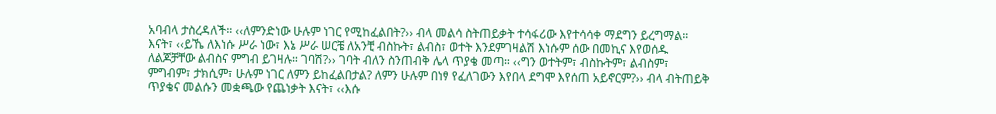አባብላ ታስረዳለች። ‹‹ለምንድነው ሁሉም ነገር የሚከፈልበት?›› ብላ መልሳ ስትጠይቃት ተሳፋሪው እየተሳሳቀ ማደግን ይረግማል። እናት፣ ‹‹ይኼ ለእነሱ ሥራ ነው፣ እኔ ሥራ ሠርቼ ለአንቺ ብስኩት፣ ልብስ፣ ወተት እንደምገዛልሽ እነሱም ሰው በመኪና እየወሰዱ ለልጆቻቸው ልብስና ምግብ ይገዛሉ። ገባሽ?›› ገባት ብለን ስንጠብቅ ሌላ ጥያቄ መጣ። ‹‹ግን ወተትም፣ ብስኩትም፣ ልብስም፣ ምግብም፣ ታክሲም፣ ሁሉም ነገር ለምን ይከፈልበታል? ለምን ሁሉም በነፃ የፈለገውን እየበላ ደግሞ እየሰጠ አይኖርም?›› ብላ ብትጠይቅ ጥያቄና መልሱን መቋጫው የጨነቃት እናት፣ ‹‹እሱ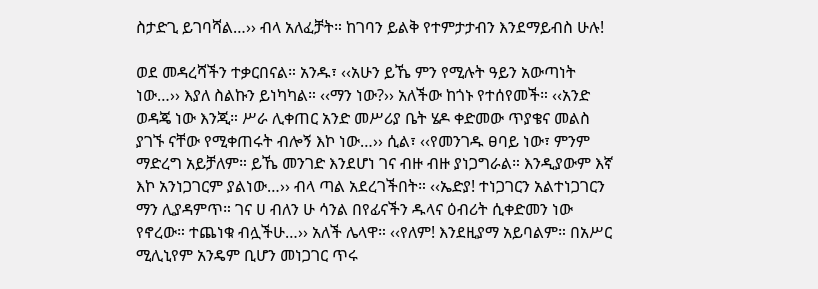ስታድጊ ይገባሻል…›› ብላ አለፈቻት። ከገባን ይልቅ የተምታታብን እንደማይብስ ሁሉ!

ወደ መዳረሻችን ተቃርበናል። አንዱ፣ ‹‹አሁን ይኼ ምን የሚሉት ዓይን አውጣነት ነው…›› እያለ ስልኩን ይነካካል። ‹‹ማን ነው?›› አለችው ከጎኑ የተሰየመች። ‹‹አንድ ወዳጄ ነው እንጂ። ሥራ ሊቀጠር አንድ መሥሪያ ቤት ሄዶ ቀድመው ጥያቄና መልስ ያገኙ ናቸው የሚቀጠሩት ብሎኝ እኮ ነው…›› ሲል፣ ‹‹የመንገዱ ፀባይ ነው፣ ምንም ማድረግ አይቻለም። ይኼ መንገድ እንደሆነ ገና ብዙ ብዙ ያነጋግራል። እንዲያውም እኛ እኮ አንነጋገርም ያልነው…›› ብላ ጣል አደረገችበት። ‹‹ኤድያ! ተነጋገርን አልተነጋገርን ማን ሊያዳምጥ። ገና ሀ ብለን ሁ ሳንል በየፊናችን ዱላና ዕብሪት ሲቀድመን ነው የኖረው። ተጨነቁ ብሏችሁ…›› አለች ሌላዋ። ‹‹የለም! እንደዚያማ አይባልም። በአሥር ሚሊኒየም አንዴም ቢሆን መነጋገር ጥሩ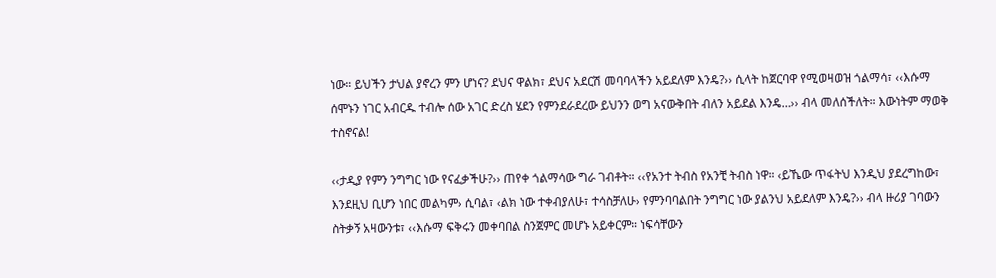ነው። ይህችን ታህል ያኖረን ምን ሆነና? ደህና ዋልክ፣ ደህና አደርሽ መባባላችን አይደለም እንዴ?›› ሲላት ከጀርባዋ የሚወዛወዝ ጎልማሳ፣ ‹‹እሱማ ሰሞኑን ነገር አብርዱ ተብሎ ሰው አገር ድረስ ሄደን የምንደራደረው ይህንን ወግ አናውቅበት ብለን አይደል እንዴ…›› ብላ መለሰችለት። እውነትም ማወቅ ተስኖናል!

‹‹ታዲያ የምን ንግግር ነው የናፈቃችሁ?›› ጠየቀ ጎልማሳው ግራ ገብቶት። ‹‹የአንተ ትብስ የአንቺ ትብስ ነዋ። ‹ይኼው ጥፋትህ እንዲህ ያደረግከው፣ እንደዚህ ቢሆን ነበር መልካም› ሲባል፣ ‹ልክ ነው ተቀብያለሁ፣ ተሳስቻለሁ› የምንባባልበት ንግግር ነው ያልንህ አይደለም እንዴ?›› ብላ ዙሪያ ገባውን ስትቃኝ አዛውንቱ፣ ‹‹እሱማ ፍቅሩን መቀባበል ስንጀምር መሆኑ አይቀርም። ነፍሳቸውን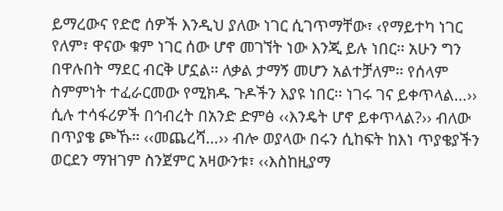ይማረውና የድሮ ሰዎች እንዲህ ያለው ነገር ሲገጥማቸው፣ ‹የማይተካ ነገር የለም፣ ዋናው ቁም ነገር ሰው ሆኖ መገኘት ነው እንጂ ይሉ ነበር፡፡ አሁን ግን በዋሉበት ማደር ብርቅ ሆኗል፡፡ ለቃል ታማኝ መሆን አልተቻለም፡፡ የሰላም ስምምነት ተፈራርመው የሚክዱ ጉዶችን እያዩ ነበር፡፡ ነገሩ ገና ይቀጥላል…›› ሲሉ ተሳፋሪዎች በኅብረት በአንድ ድምፅ ‹‹እንዴት ሆኖ ይቀጥላል?›› ብለው በጥያቄ ጮኹ። ‹‹መጨረሻ…›› ብሎ ወያላው በሩን ሲከፍት ከእነ ጥያቄያችን ወርደን ማዝገም ስንጀምር አዛውንቱ፣ ‹‹እስከዚያማ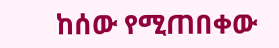ከሰው የሚጠበቀው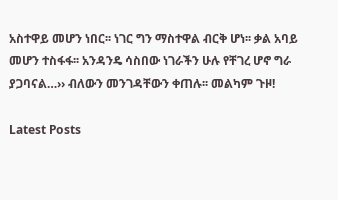አስተዋይ መሆን ነበር፡፡ ነገር ግን ማስተዋል ብርቅ ሆነ፡፡ ቃል አባይ መሆን ተስፋፋ፡፡ አንዳንዴ ሳስበው ነገራችን ሁሉ የቸገረ ሆኖ ግራ ያጋባናል…›› ብለውን መንገዳቸውን ቀጠሉ፡፡ መልካም ጉዞ!

Latest Posts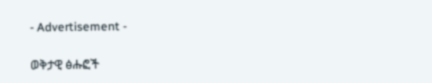- Advertisement -

ወቅታዊ ፅሑፎች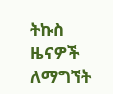ትኩስ ዜናዎች ለማግኘት